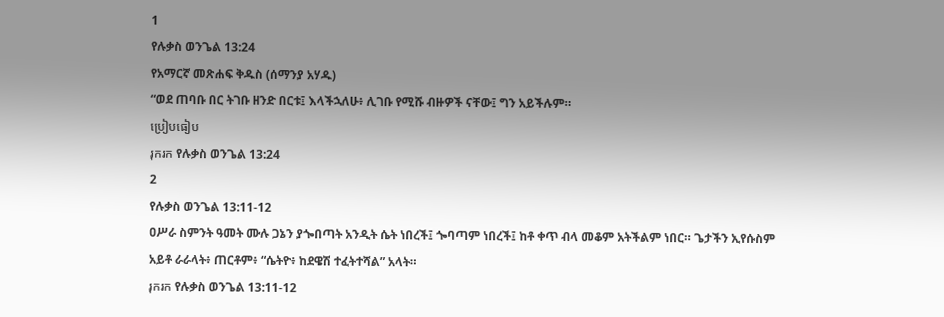1
የሉቃስ ወንጌል 13:24
የአማርኛ መጽሐፍ ቅዱስ (ሰማንያ አሃዱ)
“ወደ ጠባቡ በር ትገቡ ዘንድ በርቱ፤ እላችኋለሁ፥ ሊገቡ የሚሹ ብዙዎች ናቸው፤ ግን አይችሉም።
ប្រៀបធៀប
រុករក የሉቃስ ወንጌል 13:24
2
የሉቃስ ወንጌል 13:11-12
ዐሥራ ስምንት ዓመት ሙሉ ጋኔን ያጐበጣት አንዲት ሴት ነበረች፤ ጐባጣም ነበረች፤ ከቶ ቀጥ ብላ መቆም አትችልም ነበር። ጌታችን ኢየሱስም አይቶ ራራላት፥ ጠርቶም፥ “ሴትዮ፥ ከደዌሽ ተፈትተሻል” አላት።
រុករក የሉቃስ ወንጌል 13:11-12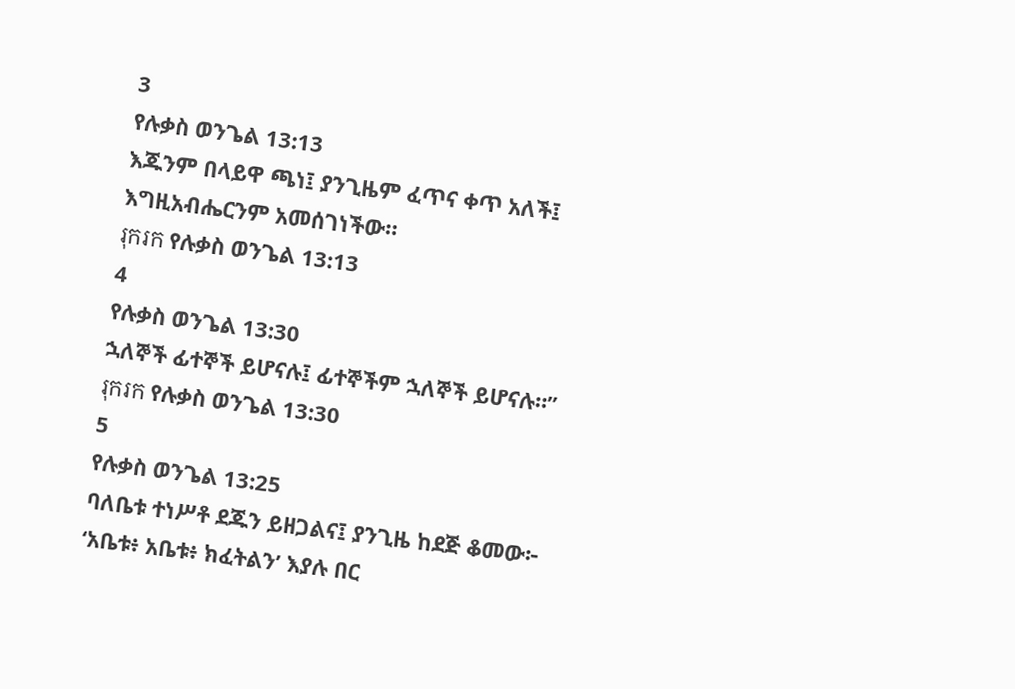3
የሉቃስ ወንጌል 13:13
እጁንም በላይዋ ጫነ፤ ያንጊዜም ፈጥና ቀጥ አለች፤ እግዚአብሔርንም አመሰገነችው።
រុករក የሉቃስ ወንጌል 13:13
4
የሉቃስ ወንጌል 13:30
ኋለኞች ፊተኞች ይሆናሉ፤ ፊተኞችም ኋለኞች ይሆናሉ።”
រុករក የሉቃስ ወንጌል 13:30
5
የሉቃስ ወንጌል 13:25
ባለቤቱ ተነሥቶ ደጁን ይዘጋልና፤ ያንጊዜ ከደጅ ቆመው፦ ‘አቤቱ፥ አቤቱ፥ ክፈትልን’ እያሉ በር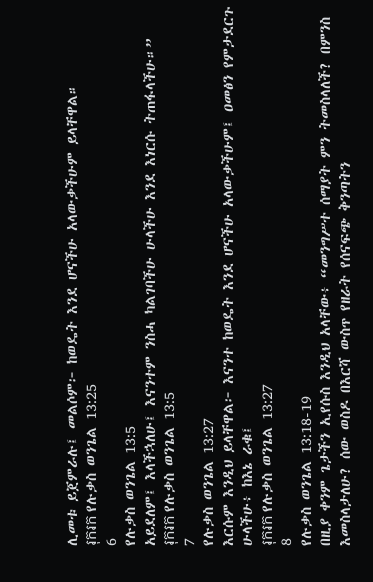ሊመቱ ይጀምራሉ፤ መልሶም፦ ከወዴት እንደ ሆናችሁ አላውቃችሁም ይላቸዋል።
រុករក የሉቃስ ወንጌል 13:25
6
የሉቃስ ወንጌል 13:5
አይደለም፤ እላችኋለሁ፤ እናንተም ንስሓ ካልገባችሁ ሁላችሁ እንደ እነርሱ ትጠፋላችሁ።”
រុករក የሉቃስ ወንጌል 13:5
7
የሉቃስ ወንጌል 13:27
እርሱም እንዲህ ይላቸዋል፦ እናንተ ከወዴት እንደ ሆናችሁ አላውቃችሁም፤ ዐመፅን የምታደርጉ ሁላችሁ፥ ከእኔ ራቁ፤
រុករក የሉቃስ ወንጌል 13:27
8
የሉቃስ ወንጌል 13:18-19
በዚያ ቀንም ጌታችን ኢየሱስ እንዲህ አላቸው፥ “መንግሥተ ሰማያት ምን ትመስላለች? በምንስ እመስላታለሁ? ሰው ወስዶ በእርሻ ውስጥ የዘራት የሰናፍጭ ቅንጣትን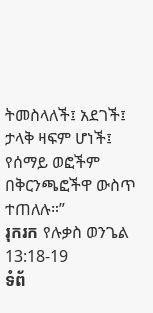ትመስላለች፤ አደገች፤ ታላቅ ዛፍም ሆነች፤ የሰማይ ወፎችም በቅርንጫፎችዋ ውስጥ ተጠለሉ።”
រុករក የሉቃስ ወንጌል 13:18-19
ទំព័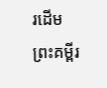រដើម
ព្រះគម្ពីរ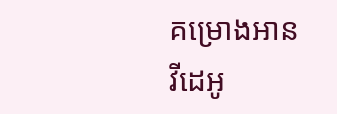គម្រោងអាន
វីដេអូ